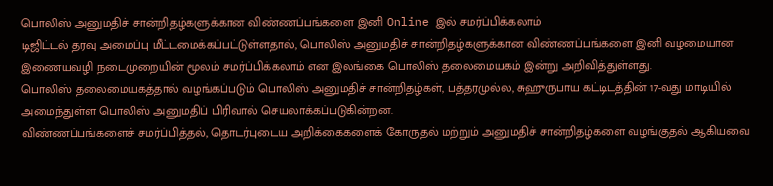பொலிஸ் அனுமதிச் சான்றிதழ்களுக்கான விண்ணப்பங்களை இனி Online இல் சமர்ப்பிக்கலாம்
டிஜிட்டல் தரவு அமைப்பு மீட்டமைக்கப்பட்டுள்ளதால், பொலிஸ் அனுமதிச் சான்றிதழ்களுக்கான விண்ணப்பங்களை இனி வழமையான இணையவழி நடைமுறையின் மூலம் சமர்ப்பிக்கலாம் என இலங்கை பொலிஸ் தலைமையகம் இன்று அறிவித்துள்ளது.
பொலிஸ் தலைமையகத்தால் வழங்கப்படும் பொலிஸ் அனுமதிச் சான்றிதழ்கள், பத்தரமுல்ல, சுஹுருபாய கட்டிடத்தின் 17-வது மாடியில் அமைந்துள்ள பொலிஸ் அனுமதிப் பிரிவால் செயலாக்கப்படுகின்றன.
விண்ணப்பங்களைச் சமர்ப்பித்தல், தொடர்புடைய அறிக்கைகளைக் கோருதல் மற்றும் அனுமதிச் சான்றிதழ்களை வழங்குதல் ஆகியவை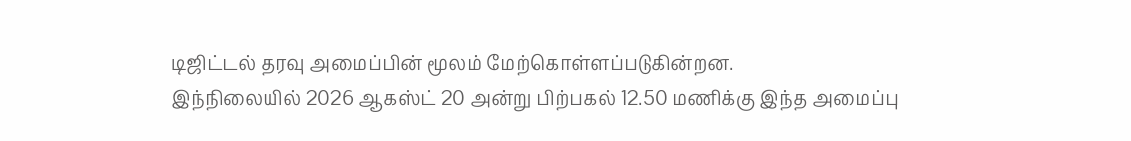டிஜிட்டல் தரவு அமைப்பின் மூலம் மேற்கொள்ளப்படுகின்றன.
இந்நிலையில் 2026 ஆகஸ்ட் 20 அன்று பிற்பகல் 12.50 மணிக்கு இந்த அமைப்பு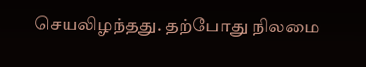செயலிழந்தது. தற்போது நிலமை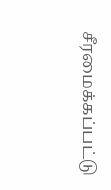சீரமைக்கப்பட்டு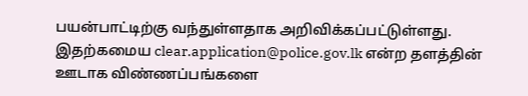பயன்பாட்டிற்கு வந்துள்ளதாக அறிவிக்கப்பட்டுள்ளது.
இதற்கமைய clear.application@police.gov.lk என்ற தளத்தின் ஊடாக விண்ணப்பங்களை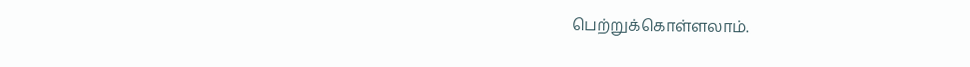பெற்றுக்கொள்ளலாம்.